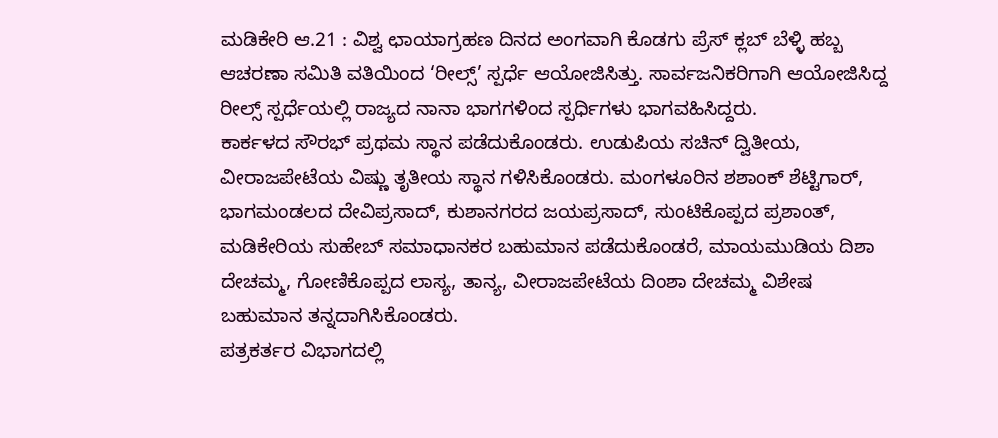ಮಡಿಕೇರಿ ಆ.21 : ವಿಶ್ವ ಛಾಯಾಗ್ರಹಣ ದಿನದ ಅಂಗವಾಗಿ ಕೊಡಗು ಪ್ರೆಸ್ ಕ್ಲಬ್ ಬೆಳ್ಳಿ ಹಬ್ಬ ಆಚರಣಾ ಸಮಿತಿ ವತಿಯಿಂದ ‘ರೀಲ್ಸ್’ ಸ್ಪರ್ಧೆ ಆಯೋಜಿಸಿತ್ತು. ಸಾರ್ವಜನಿಕರಿಗಾಗಿ ಆಯೋಜಿಸಿದ್ದ ರೀಲ್ಸ್ ಸ್ಪರ್ಧೆಯಲ್ಲಿ ರಾಜ್ಯದ ನಾನಾ ಭಾಗಗಳಿಂದ ಸ್ಪರ್ಧಿಗಳು ಭಾಗವಹಿಸಿದ್ದರು.
ಕಾರ್ಕಳದ ಸೌರಭ್ ಪ್ರಥಮ ಸ್ಥಾನ ಪಡೆದುಕೊಂಡರು. ಉಡುಪಿಯ ಸಚಿನ್ ದ್ವಿತೀಯ, ವೀರಾಜಪೇಟೆಯ ವಿಷ್ಣು ತೃತೀಯ ಸ್ಥಾನ ಗಳಿಸಿಕೊಂಡರು. ಮಂಗಳೂರಿನ ಶಶಾಂಕ್ ಶೆಟ್ಟಿಗಾರ್, ಭಾಗಮಂಡಲದ ದೇವಿಪ್ರಸಾದ್, ಕುಶಾನಗರದ ಜಯಪ್ರಸಾದ್, ಸುಂಟಿಕೊಪ್ಪದ ಪ್ರಶಾಂತ್, ಮಡಿಕೇರಿಯ ಸುಹೇಬ್ ಸಮಾಧಾನಕರ ಬಹುಮಾನ ಪಡೆದುಕೊಂಡರೆ, ಮಾಯಮುಡಿಯ ದಿಶಾ ದೇಚಮ್ಮ, ಗೋಣಿಕೊಪ್ಪದ ಲಾಸ್ಯ, ತಾನ್ಯ, ವೀರಾಜಪೇಟೆಯ ದಿಂಶಾ ದೇಚಮ್ಮ ವಿಶೇಷ ಬಹುಮಾನ ತನ್ನದಾಗಿಸಿಕೊಂಡರು.
ಪತ್ರಕರ್ತರ ವಿಭಾಗದಲ್ಲಿ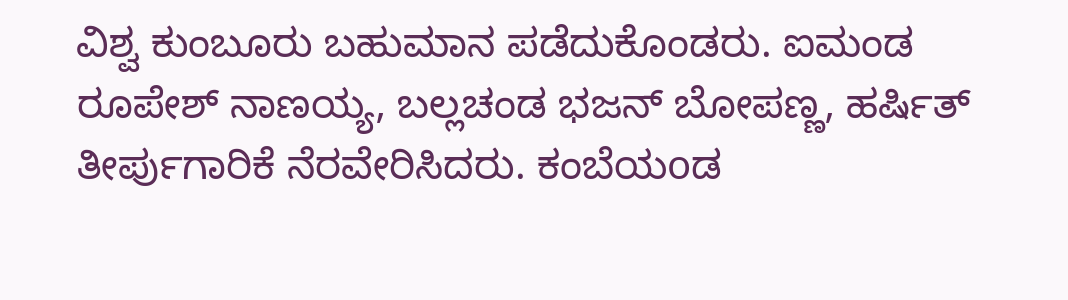ವಿಶ್ವ ಕುಂಬೂರು ಬಹುಮಾನ ಪಡೆದುಕೊಂಡರು. ಐಮಂಡ ರೂಪೇಶ್ ನಾಣಯ್ಯ, ಬಲ್ಲಚಂಡ ಭಜನ್ ಬೋಪಣ್ಣ, ಹರ್ಷಿತ್ ತೀರ್ಪುಗಾರಿಕೆ ನೆರವೇರಿಸಿದರು. ಕಂಬೆಯoಡ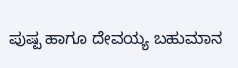ಪುಷ್ಪ ಹಾಗೂ ದೇವಯ್ಯ ಬಹುಮಾನ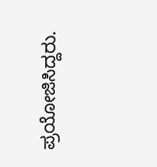ಪ್ರಯೋಜಿಸಿದ್ದರು.